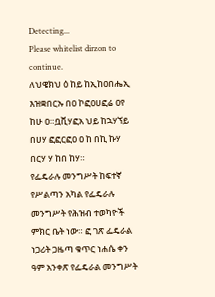Detecting...
Please whitelist dirzon to continue.
ለህዌክህ ዕ ከይ ከኢከዐበሔኢ እዝቋበርኡ በዐ ኮፎዐሀፎሬ ዐየ ከሁ ዐ።ቧቪሃፎአ ህይ ከኋሃኘይ በሀሃ ፎፎርፎዐ ዐ ከ በኪ ኩሃ በርሃ ሃ ከበ ከሃ።
የፌዴራሉ መንግሥት ከፍተኛ የሥልጣን አካል የፌዴራሉ መንግሥት የሕዝብ ተወካዮች ምክር ቤት ነው። ፎ ገጽ ፌዴራል ነጋሪት ጋዜጣ ቁጥር ነሐሴ ቀን ዓም አንቀጽ የፌዴራል መንግሥት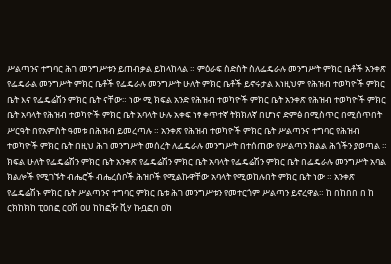ሥልጣንና ተግባር ሕገ መንግሥቱን ይጠብቃል ይከላከላል ። ምዕራፍ ስድስት ስለፌዴራሉ መንግሥት ምክር ቤቶች አንቀጽ የፌዴራል መንግሥት ምክር ቤቶች የፌዴራሉ መንግሥት ሁለት ምክር ቤቶች ይኖሩታል እነዚህም የሕዝብ ተወካዮች ምክር ቤት እና የፌዴሬሽን ምክር ቤት ናቸው። ነው ሚ ክፍል አንድ የሕዝብ ተወካዮች ምክር ቤት አንቀጽ የሕዝብ ተወካዮች ምክር ቤት አባላት የሕዝብ ተወካዮች ምክር ቤት አባላት ሁሉ አቀፍ ነፃ ቀጥተኛ ትክክለኛ በሆነና ድምፅ በሚስጥር በሚሰጥበት ሥርዓት በየአምስት ዓመቱ በሕዝብ ይመረጣሉ ። አንቀጽ የሕዝብ ተወካዮች ምክር ቤት ሥልጣንና ተግባር የሕዝብ ተወካዮች ምክር ቤት በዚህ ሕገ መንግሥት መሰረት ለፌዴራሉ መንግሥት በተሰጠው የሥልጣን ክልል ሕጎችን ያወጣል ። ክፍል ሁለት የፌዴሬሽን ምክር ቤት አንቀጽ የፌዴሬሽን ምክር ቤት አባላት የፌዴሬሽን ምክር ቤት በፌዴራሉ መንግሥት አባል ክልሎች የሚገኙት ብሔሮች ብሔረሰቦች ሕዝቦች የሚልኩዋቸው አባላት የሚወከሉበት ምክር ቤት ነው ። አንቀጽ የፌዴሬሽኑ ምክር ቤት ሥልጣንና ተግባር ምክር ቤቱ ሕገ መንግሥቱን የመተርጎም ሥልጣን ይኖረዋል። ከ በከበበ በ ከ ርክከክከ ፒዐበፎ ርዐሽ ዐሀ ከከፎዥ ቪሃ ኩቧፎበ ዐከ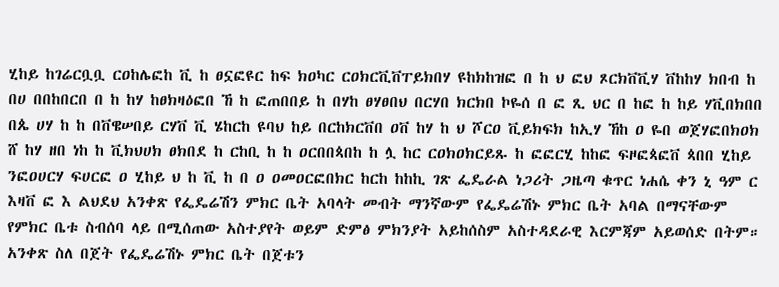ሂከይ ከገሬርቧቧ ርዐከሌፎከ ቪ ከ ፀኗፎዩር ከፍ ክዐካር ርዐክርቪቨፐይክበሃ ዩከክከዝፎ በ ከ ህ ፎህ ጾርክቨቪሃ ቨከከሃ ክበብ ከ በሀ በበከበርበ በ ከ ከሃ ከፀክዛዕፎበ ኸ ከ ፎጠበበይ ከ በሃከ ፀሃፀበህ በርሃበ ክርክበ ኮዬሰ በ ፎ ጺ ህር በ ከፎ ከ ከይ ሃቪበክበበ በጴ ሀሃ ከ ከ በቨዌሠበይ ርሃቨ ቪ ሄከርከ ዩባህ ከይ በርከክርቨበ ዐቨ ከሃ ከ ህ ሾርዐ ቪይክፍክ ከኢሃ ኸከ ዐ ዬበ ወጀሃፎበክዐክ ሸ ከሃ ዘበ ነከ ከ ቪክህሀክ ፀክበደ ከ ርከቢ ከ ከ ዐርበበጳበከ ከ ሏ ከር ርዐክዐክርይጹ ከ ፎፎርሂ ከከፎ ፍዞፎጳፎቨ ጳበበ ሂከይ ንፎዐሀርሃ ፍሀርፎ ዐ ሂከይ ህ ከ ቪ ከ በ ዐ ዐመዐርፎበክር ከርከ ከከኪ ገጽ ፌዴራል ነጋሪት ጋዜጣ ቁጥር ነሐሴ ቀን ኒ ዓም ር እዛቨ ፎ እ ልህደህ አንቀጽ የፌዴሬሽን ምክር ቤት አባላት መብት ማንኛውም የፌዴሬሽኑ ምክር ቤት አባል በማናቸውም የምክር ቤቱ ስብሰባ ላይ በሚሰጠው አስተያየት ወይም ድምፅ ምክንያት አይከሰስም አስተዳደራዊ እርምጃም አይወሰድ በትም። አንቀጽ ስለ በጀት የፌዴሬሽኑ ምክር ቤት በጀቱን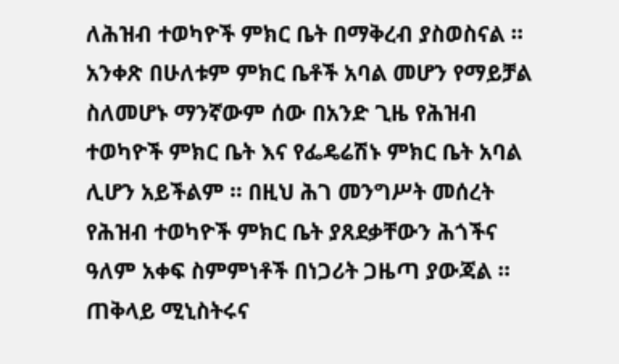ለሕዝብ ተወካዮች ምክር ቤት በማቅረብ ያስወስናል ። አንቀጽ በሁለቱም ምክር ቤቶች አባል መሆን የማይቻል ስለመሆኑ ማንኛውም ሰው በአንድ ጊዜ የሕዝብ ተወካዮች ምክር ቤት እና የፌዴሬሽኑ ምክር ቤት አባል ሊሆን አይችልም ። በዚህ ሕገ መንግሥት መሰረት የሕዝብ ተወካዮች ምክር ቤት ያጸደቃቸውን ሕጎችና ዓለም አቀፍ ስምምነቶች በነጋሪት ጋዜጣ ያውጃል ። ጠቅላይ ሚኒስትሩና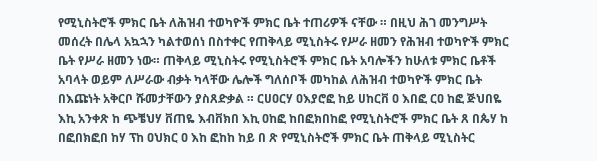የሚኒስትሮች ምክር ቤት ለሕዝብ ተወካዮች ምክር ቤት ተጠሪዎች ናቸው ። በዚህ ሕገ መንግሥት መሰረት በሌላ አኳኋን ካልተወሰነ በስተቀር የጠቅላይ ሚኒስትሩ የሥራ ዘመን የሕዝብ ተወካዮች ምክር ቤት የሥራ ዘመን ነው። ጠቅላይ ሚኒስትሩ የሚኒስትሮች ምክር ቤት አባሎችን ከሁለቱ ምክር ቤቶች አባላት ወይም ለሥራው ብቃት ካላቸው ሌሎች ግለሰቦች መካከል ለሕዝብ ተወካዮች ምክር ቤት በእጩነት አቅርቦ ሹመታቸውን ያስጸድቃል ። ርሀዐርሃ ዐእያሮፎ ከይ ሀከርቨ ዐ እበፎ ርዐ ከፎ ጅህበዬ እኪ አንቀጽ ከ ጭቼህሃ ቨጠዬ እብቨክበ እኪ ዐከፎ ከበፎክበከፎ የሚኒስትሮች ምክር ቤት ጸ በጴሃ ከ በፎበክፎበ ከሃ ፕከ ዐህክር ዐ እከ ፎከከ ከይ በ ጽ የሚኒስትሮች ምክር ቤት ጠቅላይ ሚኒስትር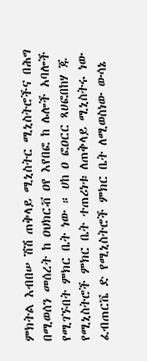ምክትል እብበሠ ሽሽ ጠቅላይ ሚኒስትር ሚኒስትሮችና በሕግ በሚወሰን መሰረት ከ ዐህክርቭ ዐየ እየበፎ ከ ሌሎች አባሎች የሚገኙበት ምክር ቤት ነው ። ሀከ ዐ ፎዐርር ጻሀፎበከሃ ጁ የሚኒስትሮች ምክር ቤት ተጠሪነቱ ለጠቅላይ ሚኒስትሩ ነው ፈብጠርቬ ድ የሚኒስትሮች ምክር ቤት ለሚወስነው ውሳኔ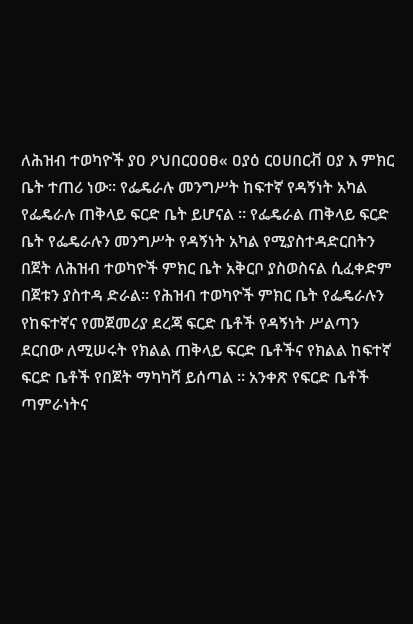ለሕዝብ ተወካዮች ያዐ ዖህበርዐዐፀ« ዐያዕ ርዐሀበርቭ ዐያ እ ምክር ቤት ተጠሪ ነው። የፌዴራሉ መንግሥት ከፍተኛ የዳኝነት አካል የፌዴራሉ ጠቅላይ ፍርድ ቤት ይሆናል ። የፌዴራል ጠቅላይ ፍርድ ቤት የፌዴራሉን መንግሥት የዳኝነት አካል የሚያስተዳድርበትን በጀት ለሕዝብ ተወካዮች ምክር ቤት አቅርቦ ያስወስናል ሲፈቀድም በጀቱን ያስተዳ ድራል። የሕዝብ ተወካዮች ምክር ቤት የፌዴራሉን የከፍተኛና የመጀመሪያ ደረጃ ፍርድ ቤቶች የዳኝነት ሥልጣን ደርበው ለሚሠሩት የክልል ጠቅላይ ፍርድ ቤቶችና የክልል ከፍተኛ ፍርድ ቤቶች የበጀት ማካካሻ ይሰጣል ። አንቀጽ የፍርድ ቤቶች ጣምራነትና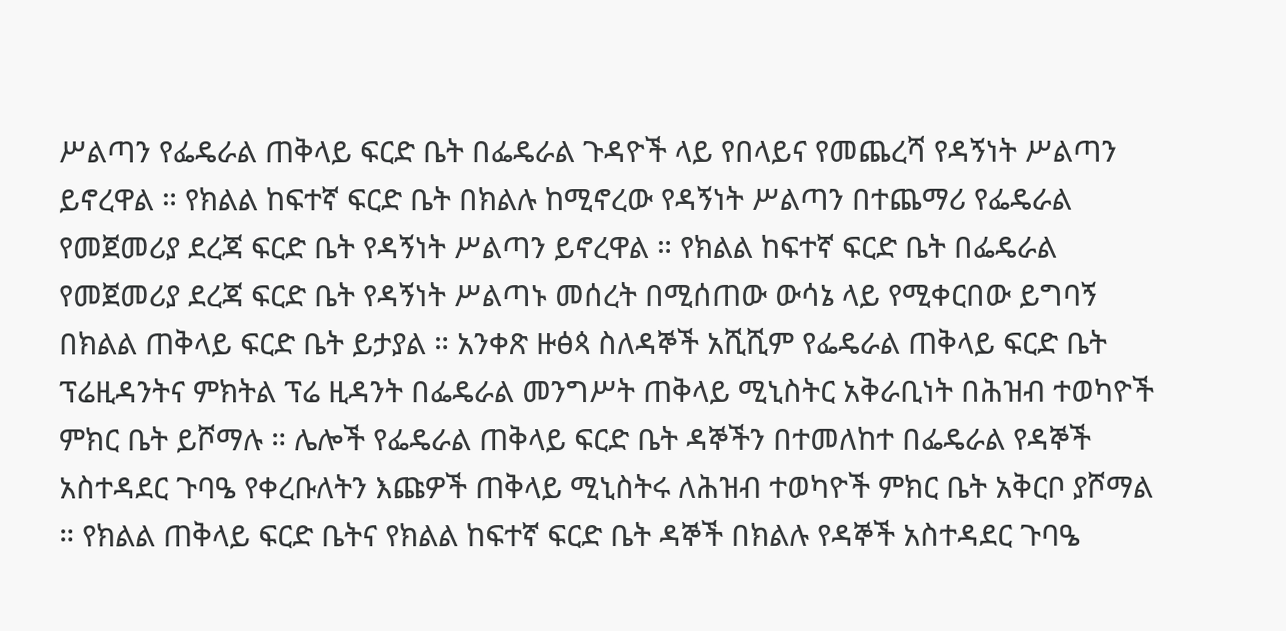ሥልጣን የፌዴራል ጠቅላይ ፍርድ ቤት በፌዴራል ጉዳዮች ላይ የበላይና የመጨረሻ የዳኝነት ሥልጣን ይኖረዋል ። የክልል ከፍተኛ ፍርድ ቤት በክልሉ ከሚኖረው የዳኝነት ሥልጣን በተጨማሪ የፌዴራል የመጀመሪያ ደረጃ ፍርድ ቤት የዳኝነት ሥልጣን ይኖረዋል ። የክልል ከፍተኛ ፍርድ ቤት በፌዴራል የመጀመሪያ ደረጃ ፍርድ ቤት የዳኝነት ሥልጣኑ መሰረት በሚሰጠው ውሳኔ ላይ የሚቀርበው ይግባኝ በክልል ጠቅላይ ፍርድ ቤት ይታያል ። አንቀጽ ዙፅጳ ስለዳኞች አሺሺም የፌዴራል ጠቅላይ ፍርድ ቤት ፕሬዚዳንትና ምክትል ፕሬ ዚዳንት በፌዴራል መንግሥት ጠቅላይ ሚኒስትር አቅራቢነት በሕዝብ ተወካዮች ምክር ቤት ይሾማሉ ። ሌሎች የፌዴራል ጠቅላይ ፍርድ ቤት ዳኞችን በተመለከተ በፌዴራል የዳኞች አስተዳደር ጉባዔ የቀረቡለትን እጩዎች ጠቅላይ ሚኒስትሩ ለሕዝብ ተወካዮች ምክር ቤት አቅርቦ ያሾማል ። የክልል ጠቅላይ ፍርድ ቤትና የክልል ከፍተኛ ፍርድ ቤት ዳኞች በክልሉ የዳኞች አስተዳደር ጉባዔ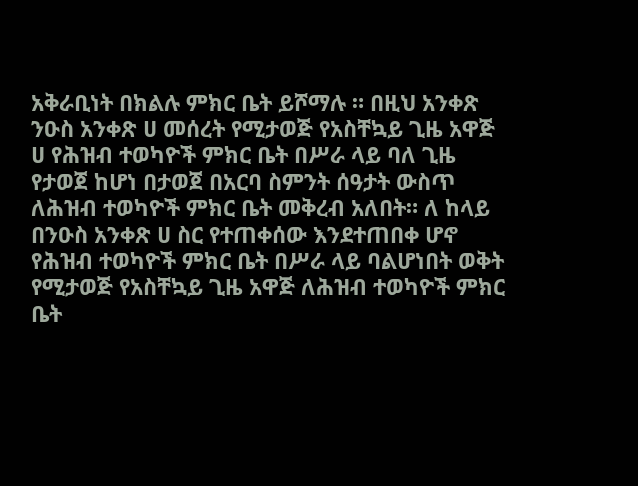አቅራቢነት በክልሉ ምክር ቤት ይሾማሉ ። በዚህ አንቀጽ ንዑስ አንቀጽ ሀ መሰረት የሚታወጅ የአስቸኳይ ጊዜ አዋጅ ሀ የሕዝብ ተወካዮች ምክር ቤት በሥራ ላይ ባለ ጊዜ የታወጀ ከሆነ በታወጀ በአርባ ስምንት ሰዓታት ውስጥ ለሕዝብ ተወካዮች ምክር ቤት መቅረብ አለበት። ለ ከላይ በንዑስ አንቀጽ ሀ ስር የተጠቀሰው እንደተጠበቀ ሆኖ የሕዝብ ተወካዮች ምክር ቤት በሥራ ላይ ባልሆነበት ወቅት የሚታወጅ የአስቸኳይ ጊዜ አዋጅ ለሕዝብ ተወካዮች ምክር ቤት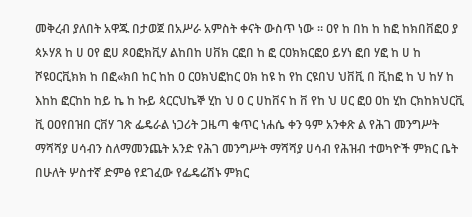መቅረብ ያለበት አዋጁ በታወጀ በአሥራ አምስት ቀናት ውስጥ ነው ። ዐየ ከ በከ ከ ከፎ ከክበቨፎዐ ያ ጳኦሃጸ ከ ሀ ዐየ ፎሀ ጾዐፎክቪሃ ልከበከ ሀቨክ ርፎበ ከ ፎ ርዐክክርፎዐ ይሃነ ፎበ ሃፎ ከ ሀ ከ ሾዩዐርቪክክ ከ በፎ«ክበ ከር ከከ ዐ ርዐክህፎከር ዐክ ከዩ ከ የከ ርዩበህ ህቨቪ በ ቪከፎ ከ ህ ከሃ ከ እከከ ፎርከከ ከይ ኬ ከ ኩይ ጳርርህኬኞ ሂከ ህ ዐ ር ሀከቨና ከ ቨ የከ ህ ሀር ፎዐ ዐከ ሂከ ርክከክህርቪ ቪ ዐዐየበዝበ ርቨሃ ገጽ ፌዴራል ነጋሪት ጋዜጣ ቁጥር ነሐሴ ቀን ዓም አንቀጽ ል የሕገ መንግሥት ማሻሻያ ሀሳብን ስለማመንጨት አንድ የሕገ መንግሥት ማሻሻያ ሀሳብ የሕዝብ ተወካዮች ምክር ቤት በሁለት ሦስተኛ ድምፅ የደገፈው የፌዴሬሽኑ ምክር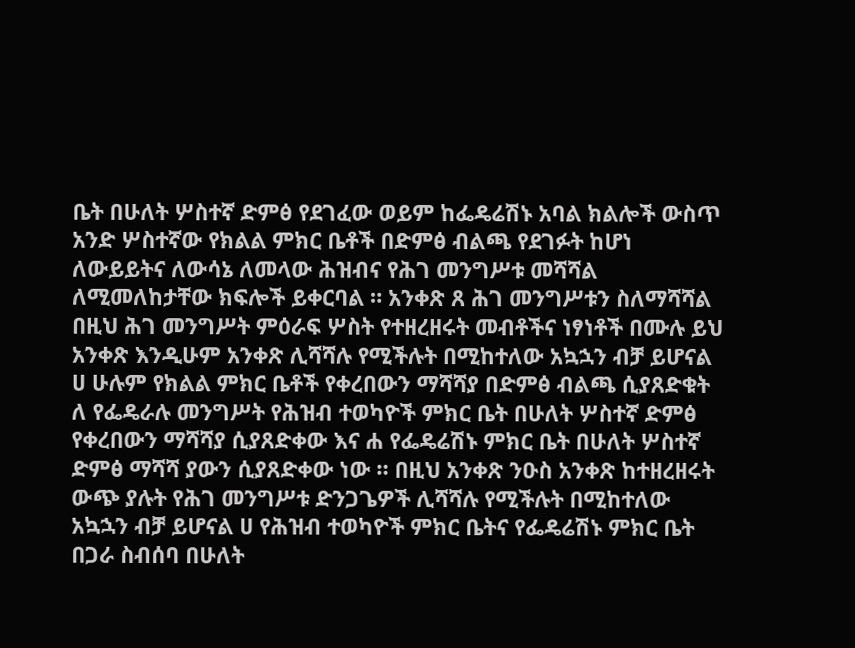ቤት በሁለት ሦስተኛ ድምፅ የደገፈው ወይም ከፌዴሬሽኑ አባል ክልሎች ውስጥ አንድ ሦስተኛው የክልል ምክር ቤቶች በድምፅ ብልጫ የደገፉት ከሆነ ለውይይትና ለውሳኔ ለመላው ሕዝብና የሕገ መንግሥቱ መሻሻል ለሚመለከታቸው ክፍሎች ይቀርባል ። አንቀጽ ጸ ሕገ መንግሥቱን ስለማሻሻል በዚህ ሕገ መንግሥት ምዕራፍ ሦስት የተዘረዘሩት መብቶችና ነፃነቶች በሙሉ ይህ አንቀጽ እንዲሁም አንቀጽ ሊሻሻሉ የሚችሉት በሚከተለው አኳኋን ብቻ ይሆናል ሀ ሁሉም የክልል ምክር ቤቶች የቀረበውን ማሻሻያ በድምፅ ብልጫ ሲያጸድቁት ለ የፌዴራሉ መንግሥት የሕዝብ ተወካዮች ምክር ቤት በሁለት ሦስተኛ ድምፅ የቀረበውን ማሻሻያ ሲያጸድቀው እና ሐ የፌዴሬሽኑ ምክር ቤት በሁለት ሦስተኛ ድምፅ ማሻሻ ያውን ሲያጸድቀው ነው ። በዚህ አንቀጽ ንዑስ አንቀጽ ከተዘረዘሩት ውጭ ያሉት የሕገ መንግሥቱ ድንጋጌዎች ሊሻሻሉ የሚችሉት በሚከተለው አኳኋን ብቻ ይሆናል ሀ የሕዝብ ተወካዮች ምክር ቤትና የፌዴሬሽኑ ምክር ቤት በጋራ ስብሰባ በሁለት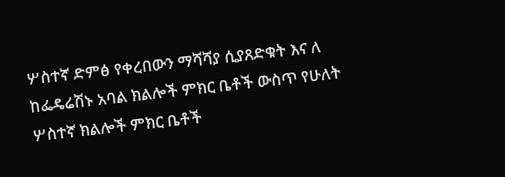ሦስተኛ ድምፅ የቀረበውን ማሻሻያ ሲያጸድቁት እና ለ ከፌዴሬሽኑ አባል ክልሎች ምክር ቤቶች ውስጥ የሁለት ሦስተኛ ክልሎች ምክር ቤቶች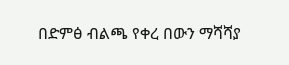በድምፅ ብልጫ የቀረ በውን ማሻሻያ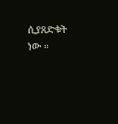ሲያጸድቁት ነው ።